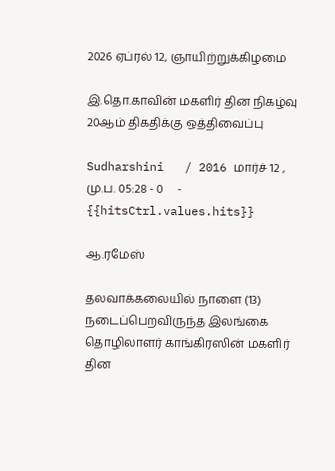2026 ஏப்ரல் 12, ஞாயிற்றுக்கிழமை

இ.தொ.காவின் மகளிர் தின நிகழ்வு 20ஆம் திகதிக்கு ஒத்திவைப்பு

Sudharshini   / 2016 மார்ச் 12 , மு.ப. 05:28 - 0     - {{hitsCtrl.values.hits}}

ஆ.ரமேஸ்

தலவாக்கலையில் நாளை (13) நடைப்பெறவிருந்த இலங்கை தொழிலாளர் காங்கிரஸின் மகளிர் தின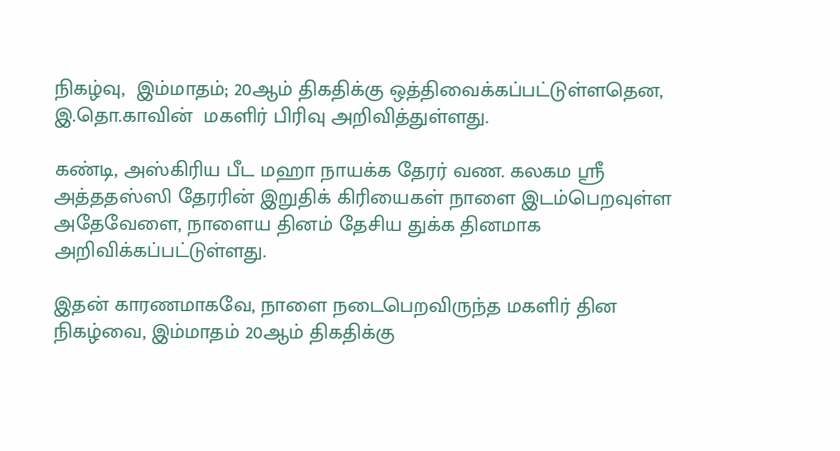நிகழ்வு,  இம்மாதம்; 20ஆம் திகதிக்கு ஒத்திவைக்கப்பட்டுள்ளதென, இ.தொ.காவின்  மகளிர் பிரிவு அறிவித்துள்ளது.

கண்டி, அஸ்கிரிய பீட மஹா நாயக்க தேரர் வண. கலகம ஸ்ரீ அத்ததஸ்ஸி தேரரின் இறுதிக் கிரியைகள் நாளை இடம்பெறவுள்ள அதேவேளை, நாளைய தினம் தேசிய துக்க தினமாக அறிவிக்கப்பட்டுள்ளது.

இதன் காரணமாகவே, நாளை நடைபெறவிருந்த மகளிர் தின நிகழ்வை, இம்மாதம் 20ஆம் திகதிக்கு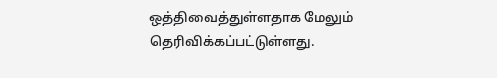ஒத்திவைத்துள்ளதாக மேலும் தெரிவிக்கப்பட்டுள்ளது.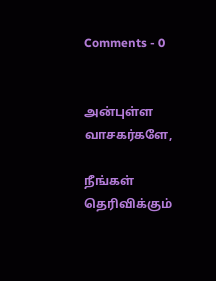Comments - 0


அன்புள்ள வாசகர்களே,

நீங்கள் தெரிவிக்கும்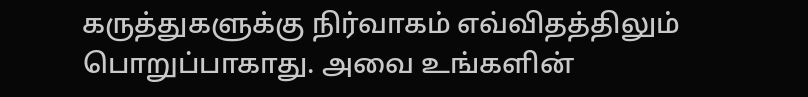கருத்துகளுக்கு நிர்வாகம் எவ்விதத்திலும் பொறுப்பாகாது. அவை உங்களின்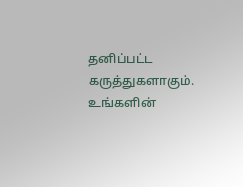தனிப்பட்ட கருத்துகளாகும். உங்களின்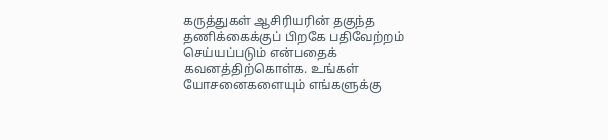கருத்துகள் ஆசிரியரின் தகுந்த தணிக்கைக்குப் பிறகே பதிவேற்றம் செய்யப்படும் என்பதைக் கவனத்திற்கொள்க. உங்கள் யோசனைகளையும் எங்களுக்கு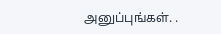அனுப்புங்கள். .